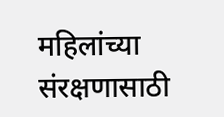महिलांच्या संरक्षणासाठी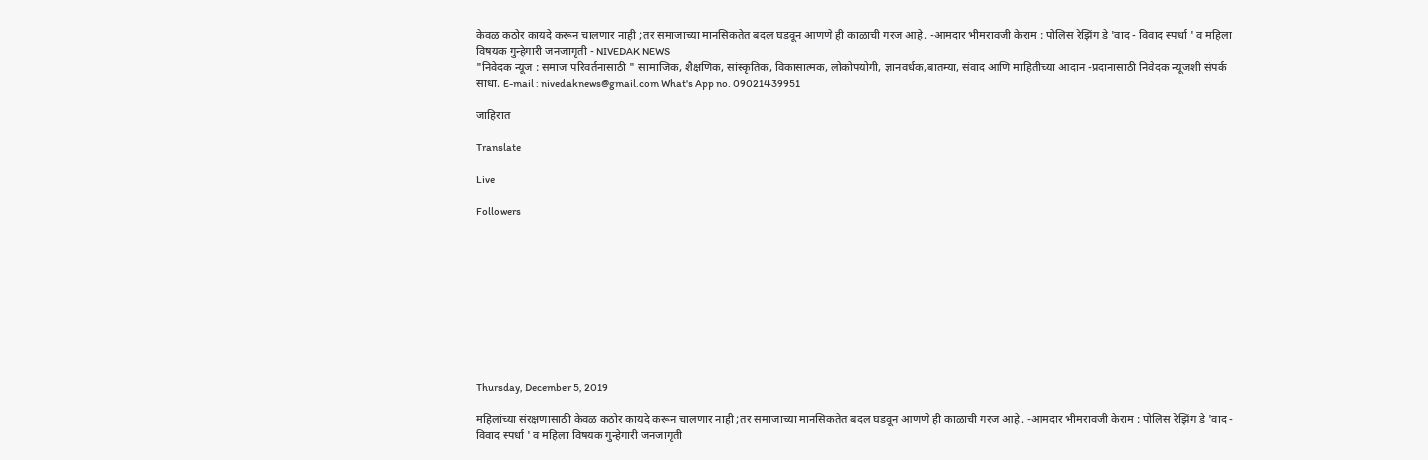केवळ कठोर कायदे करून चालणार नाही ;तर समाजाच्या मानसिकतेत बदल घडवून आणणे ही काळाची गरज आहे. -आमदार भीमरावजी केराम : पोलिस रेझिंग डे 'वाद - विवाद स्पर्धा ' व महिला विषयक गुन्हेगारी जनजागृती - NIVEDAK NEWS
"निवेदक न्यूज : समाज परिवर्तनासाठी " सामाजिक, शैक्षणिक, सांस्कृतिक, विकासात्मक, लोकोपयोगी, ज्ञानवर्धक,बातम्या, संवाद आणि माहितीच्या आदान -प्रदानासाठी निवेदक न्यूजशी संपर्क साधा. E-mail : nivedaknews@gmail.com What's App no. 09021439951

जाहिरात

Translate

Live

Followers










Thursday, December 5, 2019

महिलांच्या संरक्षणासाठी केवळ कठोर कायदे करून चालणार नाही ;तर समाजाच्या मानसिकतेत बदल घडवून आणणे ही काळाची गरज आहे. -आमदार भीमरावजी केराम : पोलिस रेझिंग डे 'वाद - विवाद स्पर्धा ' व महिला विषयक गुन्हेगारी जनजागृती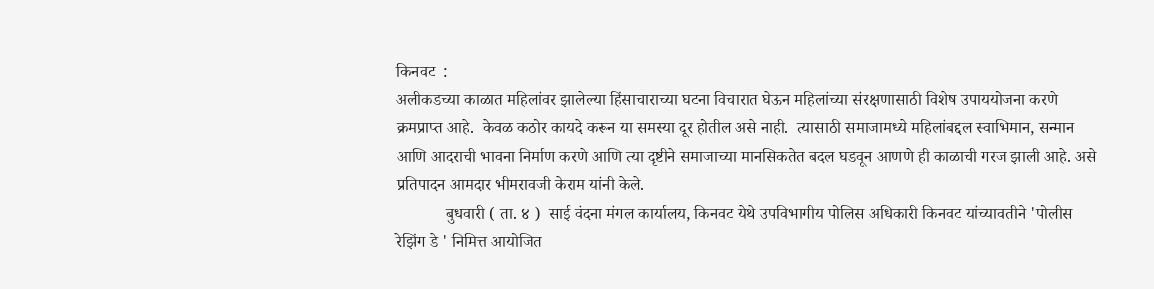किनवट  :
अलीकडच्या काळात महिलांवर झालेल्या हिंसाचाराच्या घटना विचारात घेऊन महिलांच्या संरक्षणासाठी विशेष उपाययोजना करणे क्रमप्राप्त आहे.  केवळ कठोर कायदे करून या समस्या दूर होतील असे नाही.  त्यासाठी समाजामध्ये महिलांबद्दल स्वाभिमान, सन्मान  आणि आदराची भावना निर्माण करणे आणि त्या दृष्टीने समाजाच्या मानसिकतेत बदल घडवून आणणे ही काळाची गरज झाली आहे. असे प्रतिपादन आमदार भीमरावजी केराम यांनी केले.
            बुधवारी ( ता. ४ )  साई वंदना मंगल कार्यालय, किनवट येथे उपविभागीय पोलिस अधिकारी किनवट यांच्यावतीने 'पोलीस रेझिंग डे ' निमित्त आयोजित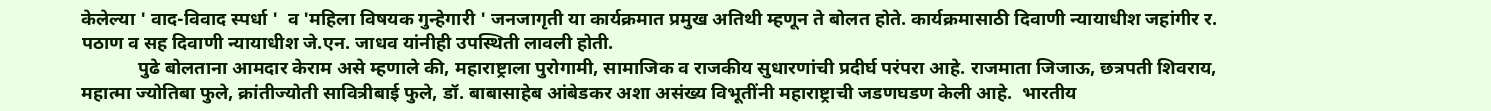केलेल्या ' वाद-विवाद स्पर्धा '  व 'महिला विषयक गुन्हेगारी ' जनजागृती या कार्यक्रमात प्रमुख अतिथी म्हणून ते बोलत होते. कार्यक्रमासाठी दिवाणी न्यायाधीश जहांगीर र. पठाण व सह दिवाणी न्यायाधीश जे.एन. जाधव यांनीही उपस्थिती लावली होती.
            पुढे बोलताना आमदार केराम असे म्हणाले की, महाराष्ट्राला पुरोगामी, सामाजिक व राजकीय सुधारणांची प्रदीर्घ परंपरा आहे. राजमाता जिजाऊ, छत्रपती शिवराय, महात्मा ज्योतिबा फुले, क्रांतीज्योती सावित्रीबाई फुले, डॉ. बाबासाहेब आंबेडकर अशा असंख्य विभूतींनी महाराष्ट्राची जडणघडण केली आहे.  भारतीय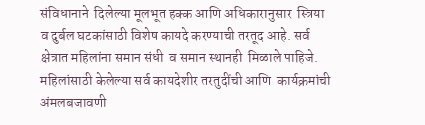संविधानाने  दिलेल्या मूलभूत हक्क आणि अधिकारानुसार  स्त्रिया व दुर्बल घटकांसाठी विशेष कायदे करण्याची तरतूद आहे. सर्व क्षेत्रात महिलांना समान संधी  व समान स्थानही  मिळाले पाहिजे. महिलांसाठी केलेल्या सर्व कायदेशीर तरतुदींची आणि  कार्यक्रमांची अंमलबजावणी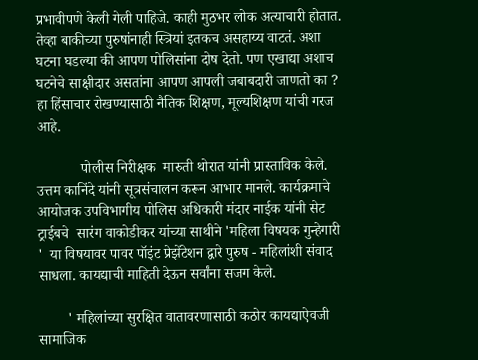प्रभावीपणे केली गेली पाहिजे. काही मुठभर लोक अत्याचारी होतात. तेव्हा बाकीच्या पुरुषांनाही स्त्रियां इतकच असहाय्य वाटतं. अशा घटना घडल्या की आपण पोलिसांना दोष देतो. पण एखाद्या अशाच घटनेचे साक्षीदार असतांना आपण आपली जबाबदारी जाणतो का ? हा हिंसाचार रोखण्यासाठी नैतिक शिक्षण, मूल्यशिक्षण यांची गरज आहे.

            पोलीस निरीक्षक  मारुती थोरात यांनी प्रास्ताविक केले. उत्तम कानिंदे यांनी सूत्रसंचालन करून आभार मानले. कार्यक्रमाचे आयोजक उपविभागीय पोलिस अधिकारी मंदार नाईक यांनी सेट ट्राईबचे  सारंग वाकोडीकर यांच्या साथीने 'महिला विषयक गुन्हेगारी '  या विषयावर पावर पॉइंट प्रेझेंटेशन द्वारे पुरुष - महिलांशी संवाद साधला. कायद्याची माहिती देऊन सर्वांना सजग केले.

        ' महिलांच्या सुरक्षित वातावरणासाठी कठोर कायद्याऐवजी सामाजिक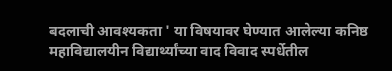बदलाची आवश्यकता ' या विषयावर घेण्यात आलेल्या कनिष्ठ महाविद्यालयीन विद्यार्थ्यांच्या वाद विवाद स्पर्धेतील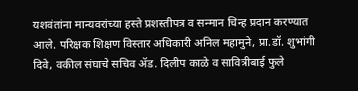यशवंतांना मान्यवरांच्या हस्ते प्रशस्तीपत्र व सन्मान चिन्ह प्रदान करण्यात आले. परिक्षक शिक्षण विस्तार अधिकारी अनिल महामुने, प्रा.डॉ. शुभांगी दिवे, वकील संघाचे सचिव ॲड. दिलीप काळे व सावित्रीबाई फुले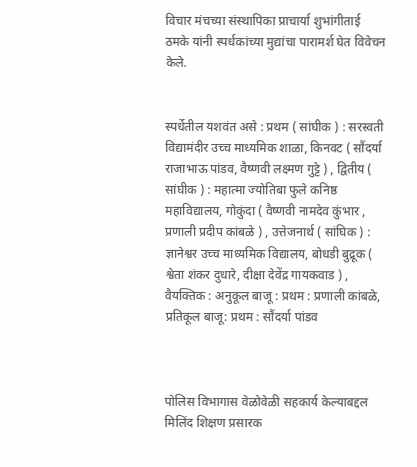विचार मंचच्या संस्थापिका प्राचार्या शुभांगीताई ठमके यांनी स्पर्धकांच्या मुद्यांचा पारामर्श घेत विवेचन केले.


स्पर्धेतील यशवंत असे : प्रथम ( सांघीक ) : सरस्वती विद्यामंदीर उच्च माध्यमिक शाळा, किनवट ( सौंदर्या राजाभाऊ पांडव, वैष्णवी लक्ष्मण गुट्टे ) , द्वितीय ( सांघीक ) : महात्मा ज्योतिबा फुले कनिष्ठ महाविद्यालय, गोकुंदा ( वैष्णवी नामदेव कुंभार , प्रणाली प्रदीप कांबळे ) , उत्तेजनार्थ ( सांघिक ) : ज्ञानेश्वर उच्च माध्यमिक विद्यालय, बोधडी बुद्रूक ( श्वेता शंकर दुधारे, दीक्षा देवेंद्र गायकवाड ) , वैयक्तिक : अनुकूल बाजू : प्रथम : प्रणाली कांबळे, प्रतिकूल बाजू: प्रथम : सौंदर्या पांडव



पोलिस विभागास वेळोवेळी सहकार्य केल्याबद्दल मिलिंद शिक्षण प्रसारक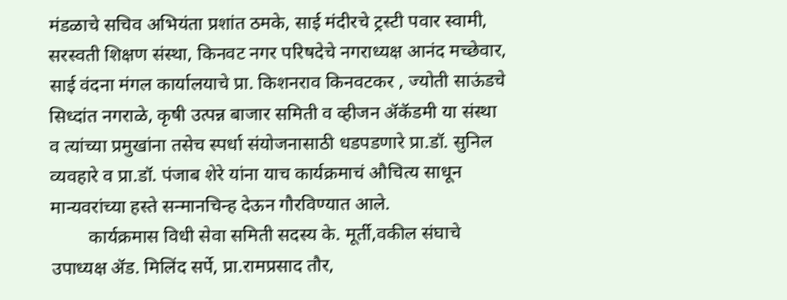मंडळाचे सचिव अभियंता प्रशांत ठमके, साई मंदीरचे ट्रस्टी पवार स्वामी, सरस्वती शिक्षण संस्था, किनवट नगर परिषदेचे नगराध्यक्ष आनंद मच्छेवार, साई वंदना मंगल कार्यालयाचे प्रा. किशनराव किनवटकर , ज्योती साऊंडचे सिध्दांत नगराळे, कृषी उत्पन्न बाजार समिती व व्हीजन ॲकॅडमी या संस्था व त्यांच्या प्रमुखांना तसेच स्पर्धा संयोजनासाठी धडपडणारे प्रा.डॉ. सुनिल व्यवहारे व प्रा.डॉ. पंजाब शेरे यांना याच कार्यक्रमाचं औचित्य साधून मान्यवरांच्या हस्ते सन्मानचिन्ह देऊन गौरविण्यात आले.
        कार्यक्रमास विधी सेवा समिती सदस्य के. मूर्ती,वकील संघाचे उपाध्यक्ष ॲड. मिलिंद सर्पे, प्रा.रामप्रसाद तौर,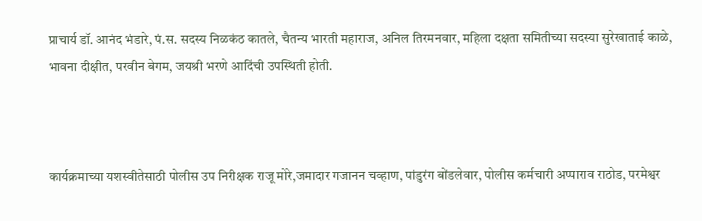प्राचार्य डॉ. आनंद भंडारे, पं.स. सदस्य निळकंठ कातले, चैतन्य भारती महाराज, अनिल तिरमनवार, महिला दक्षता समितीच्या सदस्या सुरेखाताई काळे, भावना दीक्षीत, परवीन बेगम, जयश्री भरणे आदिंची उपस्थिती होती.



कार्यक्रमाच्या यशस्वीतेसाठी पोलीस उप निरीक्षक राजू मोरे,जमादार गजानन चव्हाण, पांडुरंग बोंडलेवार, पोलीस कर्मचारी अप्पाराव राठोड, परमेश्वर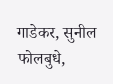गाडेकर, सुनील फोलबुधे,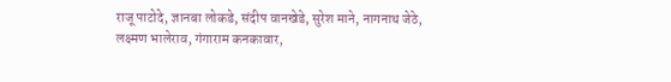राजू पाटोदे, ज्ञानबा लोकडे, संदीप वानखेडे, सुरेश माने, नागनाथ जेठे, लक्ष्मण भालेराव, गंगाराम कनकावार,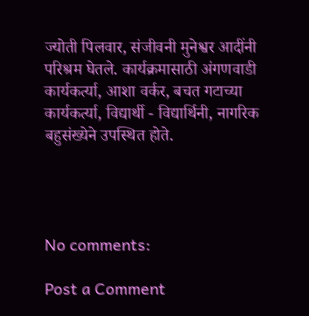ज्योती पिलवार, संजीवनी मुनेश्वर आदींनी परिश्रम घेतले. कार्यक्रमासाठी अंगणवाडी कार्यकर्त्या, आशा वर्कर, बचत गटाच्या कार्यकर्त्या, विद्यार्थी - विद्यार्थिनी, नागरिक बहुसंख्येने उपस्थित होते.




No comments:

Post a Comment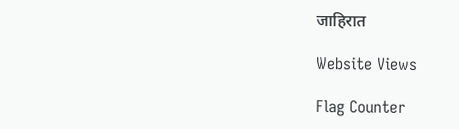जाहिरात

Website Views

Flag Counter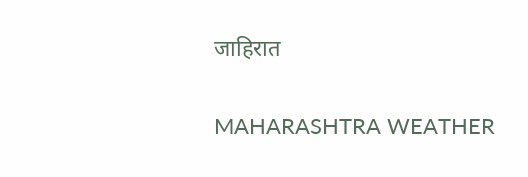जाहिरात

MAHARASHTRA WEATHER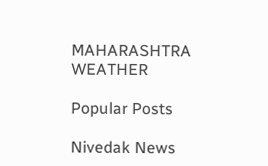MAHARASHTRA WEATHER

Popular Posts

Nivedak News